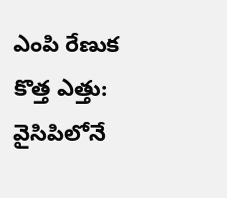ఎంపి రేణుక కొత్త ఎత్తు: వైసిపిలోనే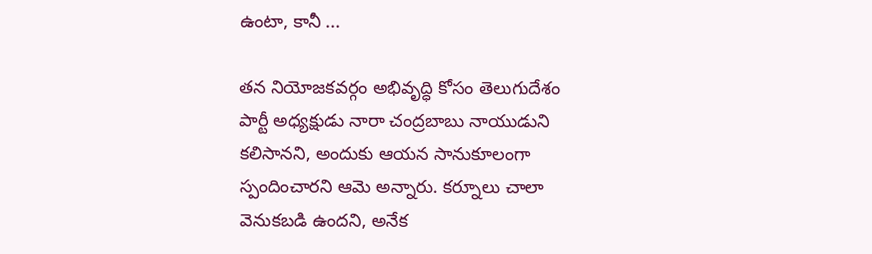ఉంటా, కానీ ...

తన నియోజకవర్గం అభివృద్ధి కోసం తెలుగుదేశం పార్టీ అధ్యక్షుడు నారా చంద్రబాబు నాయుడుని కలిసానని, అందుకు ఆయన సానుకూలంగా స్పందించారని ఆమె అన్నారు. కర్నూలు చాలా వెనుకబడి ఉందని, అనేక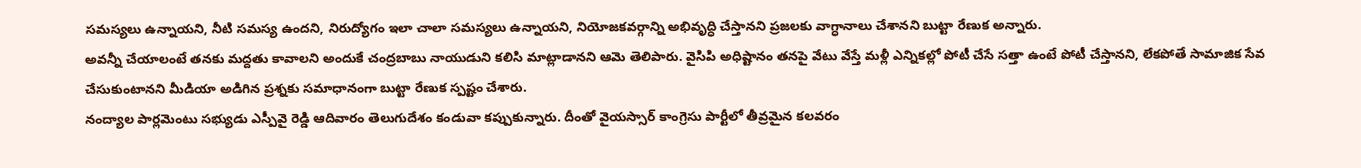సమస్యలు ఉన్నాయని, నీటి సమస్య ఉందని, నిరుద్యోగం ఇలా చాలా సమస్యలు ఉన్నాయని, నియోజకవర్గాన్ని అభివృద్ధి చేస్తానని ప్రజలకు వాగ్ధానాలు చేశానని బుట్టా రేణుక అన్నారు.
అవన్నీ చేయాలంటే తనకు మద్దతు కావాలని అందుకే చంద్రబాబు నాయుడుని కలిసి మాట్లాడానని ఆమె తెలిపారు. వైసిపి అధిష్టానం తనపై వేటు వేస్తే మళ్లీ ఎన్నికల్లో పోటీ చేసే సత్తా ఉంటే పోటీ చేస్తానని, లేకపోతే సామాజిక సేవ చేసుకుంటానని మీడియా అడిగిన ప్రశ్నకు సమాధానంగా బుట్టా రేణుక స్పష్టం చేశారు.
నంద్యాల పార్లమెంటు సభ్యుడు ఎస్పీవై రెడ్డి ఆదివారం తెలుగుదేశం కండువా కప్పుకున్నారు. దీంతో వైయస్సార్ కాంగ్రెసు పార్టీలో తీవ్రమైన కలవరం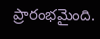ప్రారంభమైంది.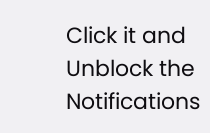Click it and Unblock the Notifications